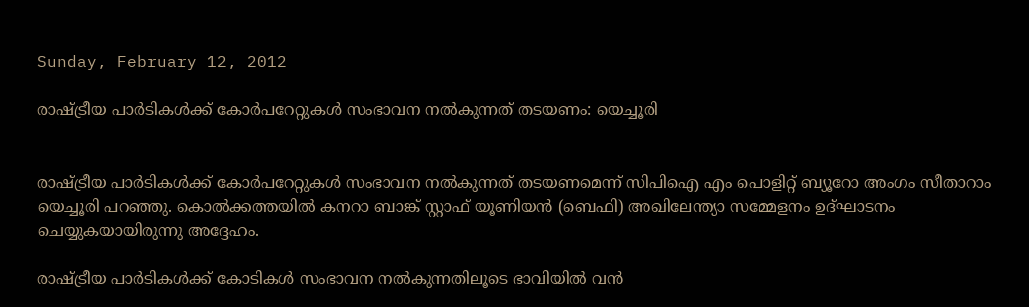Sunday, February 12, 2012

രാഷ്ട്രീയ പാര്‍ടികള്‍ക്ക് കോര്‍പറേറ്റുകള്‍ സംഭാവന നല്‍കുന്നത് തടയണം: യെച്ചൂരി


രാഷ്ട്രീയ പാര്‍ടികള്‍ക്ക് കോര്‍പറേറ്റുകള്‍ സംഭാവന നല്‍കുന്നത് തടയണമെന്ന് സിപിഐ എം പൊളിറ്റ് ബ്യൂറോ അംഗം സീതാറാം യെച്ചൂരി പറഞ്ഞു. കൊല്‍ക്കത്തയില്‍ കനറാ ബാങ്ക് സ്റ്റാഫ് യൂണിയന്‍ (ബെഫി) അഖിലേന്ത്യാ സമ്മേളനം ഉദ്ഘാടനം ചെയ്യുകയായിരുന്നു അദ്ദേഹം.

രാഷ്ട്രീയ പാര്‍ടികള്‍ക്ക് കോടികള്‍ സംഭാവന നല്‍കുന്നതിലൂടെ ഭാവിയില്‍ വന്‍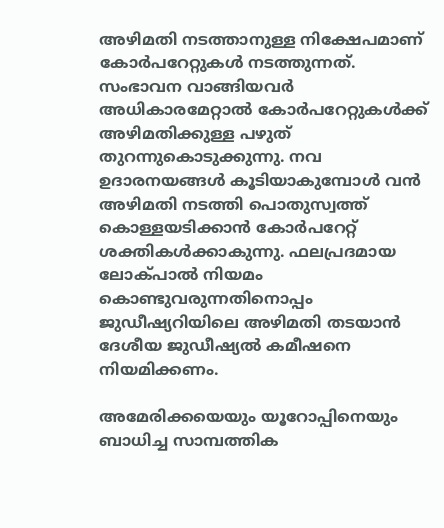അഴിമതി നടത്താനുള്ള നിക്ഷേപമാണ് കോര്‍പറേറ്റുകള്‍ നടത്തുന്നത്. സംഭാവന വാങ്ങിയവര്‍ അധികാരമേറ്റാല്‍ കോര്‍പറേറ്റുകള്‍ക്ക് അഴിമതിക്കുള്ള പഴുത് തുറന്നുകൊടുക്കുന്നു. നവ ഉദാരനയങ്ങള്‍ കൂടിയാകുമ്പോള്‍ വന്‍ അഴിമതി നടത്തി പൊതുസ്വത്ത് കൊള്ളയടിക്കാന്‍ കോര്‍പറേറ്റ് ശക്തികള്‍ക്കാകുന്നു. ഫലപ്രദമായ ലോക്പാല്‍ നിയമം കൊണ്ടുവരുന്നതിനൊപ്പം ജുഡീഷ്യറിയിലെ അഴിമതി തടയാന്‍ ദേശീയ ജുഡീഷ്യല്‍ കമീഷനെ നിയമിക്കണം.

അമേരിക്കയെയും യൂറോപ്പിനെയും ബാധിച്ച സാമ്പത്തിക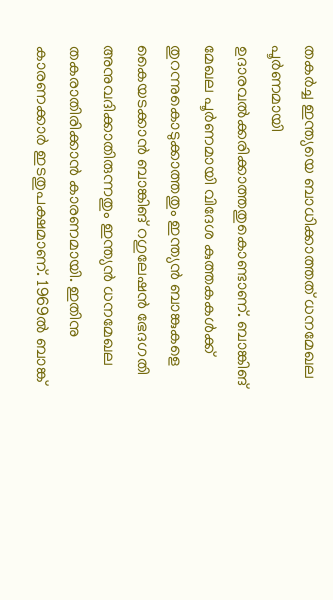തകര്‍ച്ച ഇന്ത്യയെ ബാധിക്കാത്തത് ധനമേഖല പൂര്‍ണമായി ഉദാരവല്‍ക്കരിക്കാത്തതുകൊണ്ടാണ്. ബാങ്കിങ് മേഖല പൂര്‍ണമായി വിദേശ കുത്തകകള്‍ക്ക് തുറന്നുകൊടുക്കാത്തതും ഇന്ത്യന്‍ ബാങ്കുകളെ കൈയടക്കാന്‍ ബാങ്കിങ് റഗുലേഷന്‍ ഭേദഗതി അനുവദിക്കാതിരുന്നതും ഇന്ത്യന്‍ ധനമേഖല തകരാതിരിക്കാന്‍ കാരണമായി. ഇതിനു കാരണക്കാര്‍ ഇടതുപക്ഷമാണ്. 1969ല്‍ ബാങ്ക്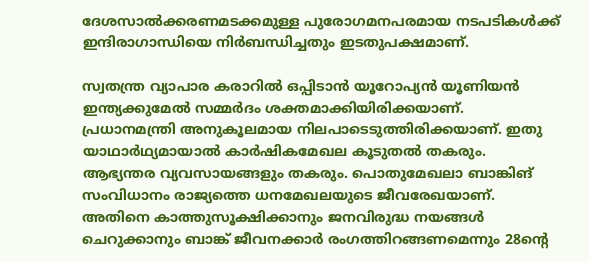ദേശസാല്‍ക്കരണമടക്കമുള്ള പുരോഗമനപരമായ നടപടികള്‍ക്ക് ഇന്ദിരാഗാന്ധിയെ നിര്‍ബന്ധിച്ചതും ഇടതുപക്ഷമാണ്.

സ്വതന്ത്ര വ്യാപാര കരാറില്‍ ഒപ്പിടാന്‍ യൂറോപ്യന്‍ യൂണിയന്‍ ഇന്ത്യക്കുമേല്‍ സമ്മര്‍ദം ശക്തമാക്കിയിരിക്കയാണ്. പ്രധാനമന്ത്രി അനുകൂലമായ നിലപാടെടുത്തിരിക്കയാണ്. ഇതു യാഥാര്‍ഥ്യമായാല്‍ കാര്‍ഷികമേഖല കൂടുതല്‍ തകരും. ആഭ്യന്തര വ്യവസായങ്ങളും തകരും. പൊതുമേഖലാ ബാങ്കിങ് സംവിധാനം രാജ്യത്തെ ധനമേഖലയുടെ ജീവരേഖയാണ്. അതിനെ കാത്തുസൂക്ഷിക്കാനും ജനവിരുദ്ധ നയങ്ങള്‍ ചെറുക്കാനും ബാങ്ക് ജീവനക്കാര്‍ രംഗത്തിറങ്ങണമെന്നും 28ന്റെ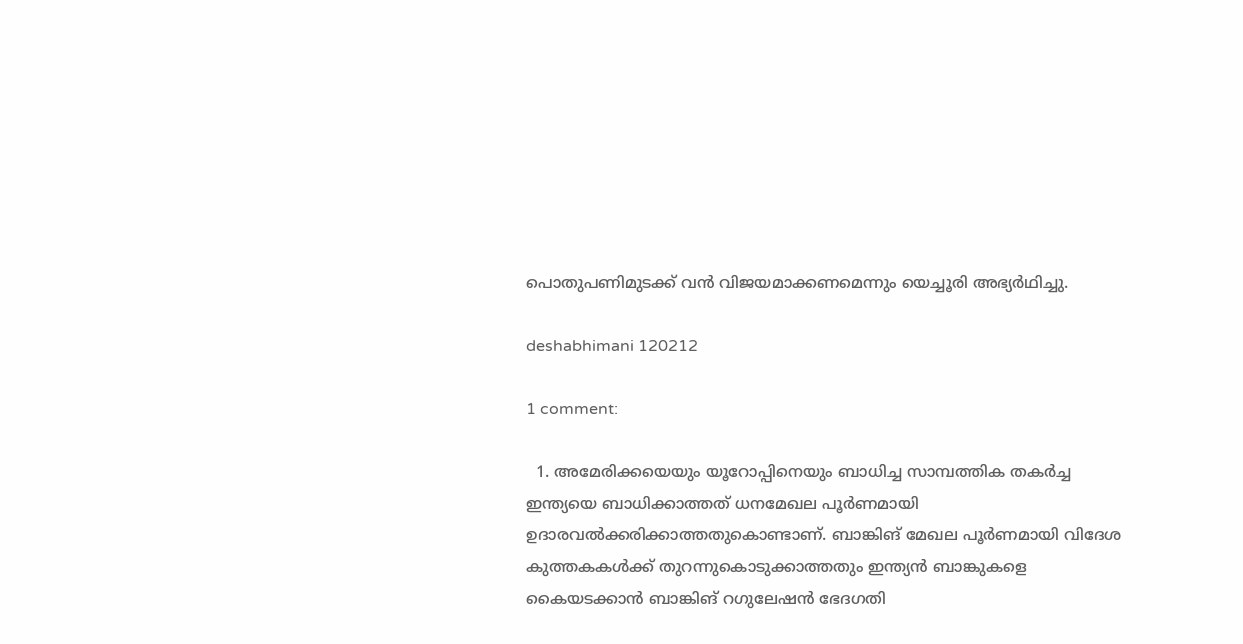പൊതുപണിമുടക്ക് വന്‍ വിജയമാക്കണമെന്നും യെച്ചൂരി അഭ്യര്‍ഥിച്ചു.

deshabhimani 120212

1 comment:

  1. അമേരിക്കയെയും യൂറോപ്പിനെയും ബാധിച്ച സാമ്പത്തിക തകര്‍ച്ച ഇന്ത്യയെ ബാധിക്കാത്തത് ധനമേഖല പൂര്‍ണമായി ഉദാരവല്‍ക്കരിക്കാത്തതുകൊണ്ടാണ്. ബാങ്കിങ് മേഖല പൂര്‍ണമായി വിദേശ കുത്തകകള്‍ക്ക് തുറന്നുകൊടുക്കാത്തതും ഇന്ത്യന്‍ ബാങ്കുകളെ കൈയടക്കാന്‍ ബാങ്കിങ് റഗുലേഷന്‍ ഭേദഗതി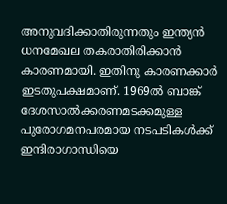അനുവദിക്കാതിരുന്നതും ഇന്ത്യന്‍ ധനമേഖല തകരാതിരിക്കാന്‍ കാരണമായി. ഇതിനു കാരണക്കാര്‍ ഇടതുപക്ഷമാണ്. 1969ല്‍ ബാങ്ക് ദേശസാല്‍ക്കരണമടക്കമുള്ള പുരോഗമനപരമായ നടപടികള്‍ക്ക് ഇന്ദിരാഗാന്ധിയെ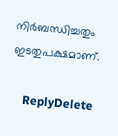നിര്‍ബന്ധിച്ചതും ഇടതുപക്ഷമാണ്.

    ReplyDelete